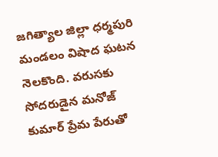జగిత్యాల జిల్లా ధర్మపురి మండలం విషాద ఘటన నెలకొంది. వరుసకు సోదరుడైన మనోజ్ కుమార్ ప్రేమ పేరుతో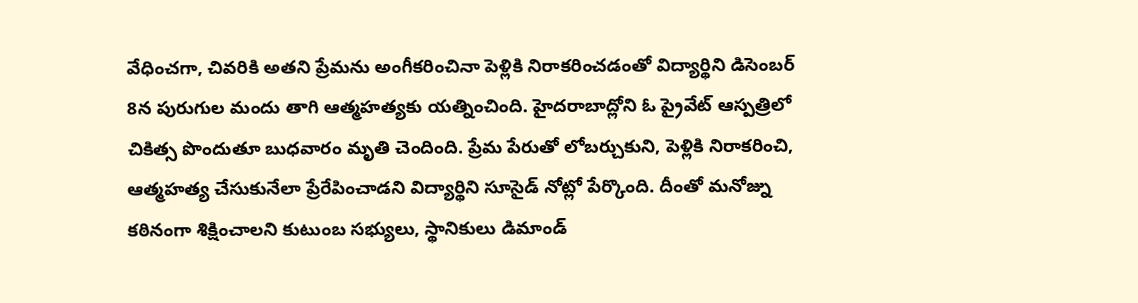వేధించగా, చివరికి అతని ప్రేమను అంగీకరించినా పెళ్లికి నిరాకరించడంతో విద్యార్థిని డిసెంబర్ 8న పురుగుల మందు తాగి ఆత్మహత్యకు యత్నించింది. హైదరాబాద్లోని ఓ ప్రైవేట్ ఆస్పత్రిలో చికిత్స పొందుతూ బుధవారం మృతి చెందింది. ప్రేమ పేరుతో లోబర్చుకుని, పెళ్లికి నిరాకరించి, ఆత్మహత్య చేసుకునేలా ప్రేరేపించాడని విద్యార్థిని సూసైడ్ నోట్లో పేర్కొంది. దీంతో మనోజ్ను కఠినంగా శిక్షించాలని కుటుంబ సభ్యులు, స్థానికులు డిమాండ్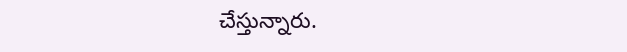చేస్తున్నారు.